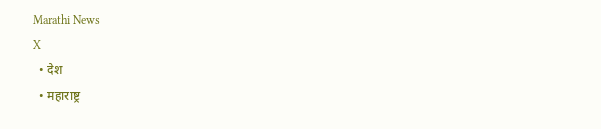Marathi News
X
  • देश
  • महाराष्ट्र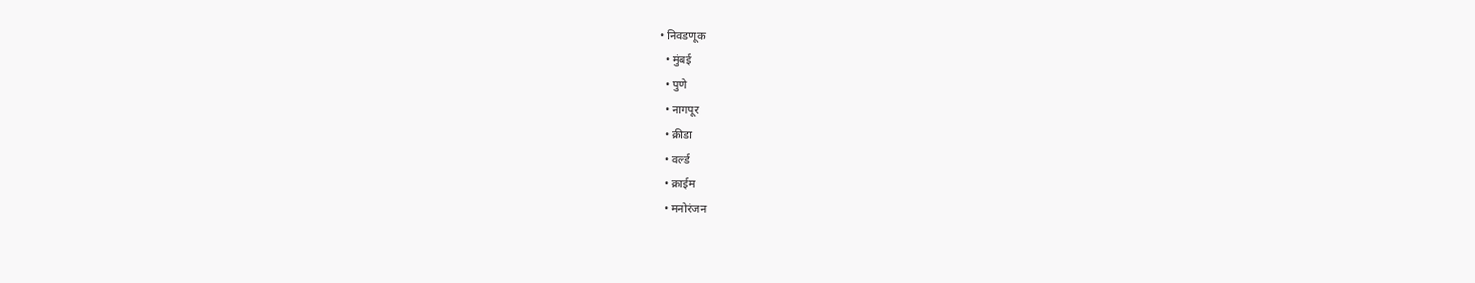• निवडणूक
  • मुंबई
  • पुणे
  • नागपूर
  • क्रीडा
  • वर्ल्ड
  • क्राईम
  • मनोरंजन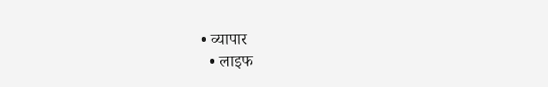• व्यापार
  • लाइफ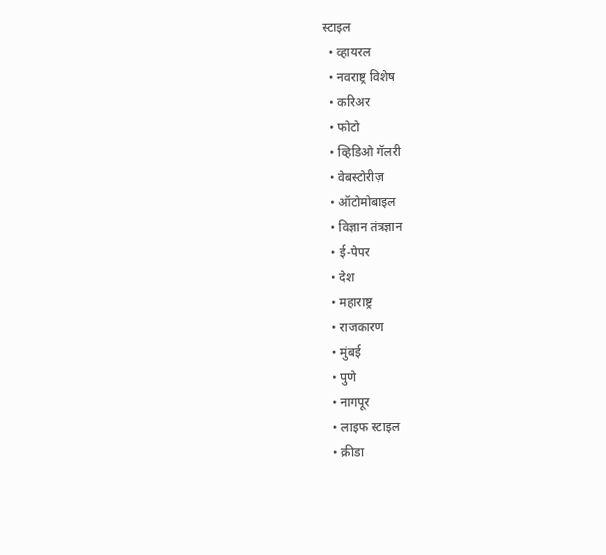स्टाइल
  • व्हायरल
  • नवराष्ट्र विशेष
  • करिअर
  • फोटो
  • व्हिडिओ गॅलरी
  • वेबस्टोरीज़
  • ऑटोमोबाइल
  • विज्ञान तंत्रज्ञान
  • ई-पेपर
  • देश
  • महाराष्ट्र
  • राजकारण
  • मुंबई
  • पुणे
  • नागपूर
  • लाइफ स्टाइल
  • क्रीडा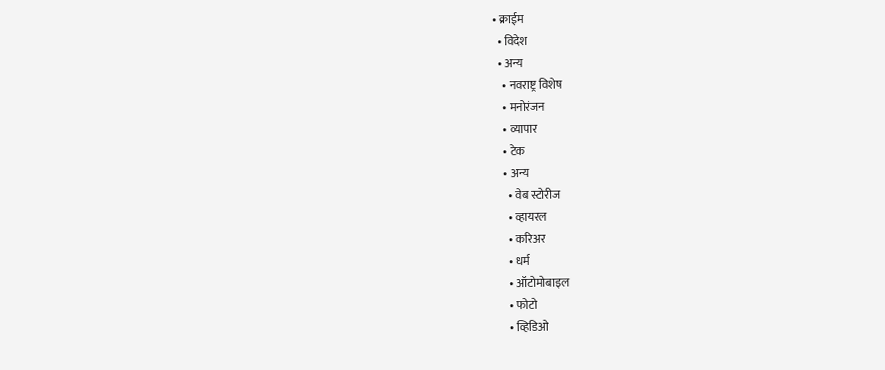• क्राईम
  • विदेश
  • अन्य
    • नवराष्ट्र विशेष
    • मनोरंजन
    • व्यापार
    • टेक
    • अन्य
      • वेब स्टोरीज
      • व्हायरल
      • करिअर
      • धर्म
      • ऑटोमोबाइल
      • फोटो
      • व्हिडिओ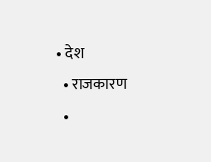• देश
  • राजकारण
  •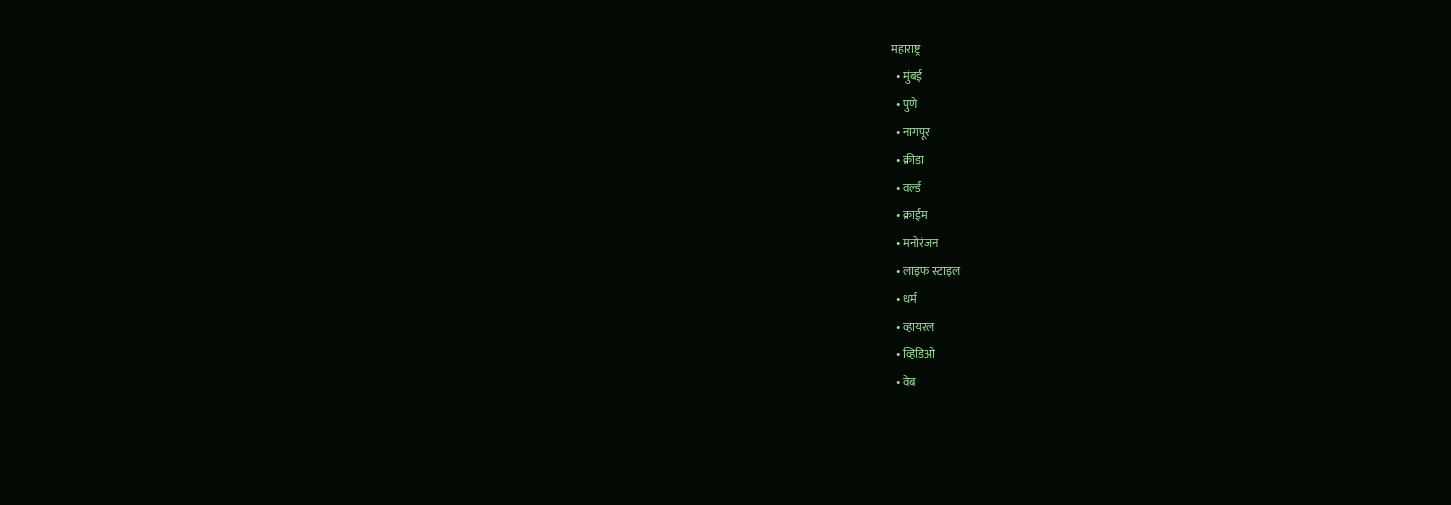महाराष्ट्र
  • मुंबई
  • पुणे
  • नागपूर
  • क्रीडा
  • वर्ल्ड
  • क्राईम
  • मनोरंजन
  • लाइफ स्टाइल
  • धर्म
  • व्हायरल
  • व्हिडिओ
  • वेब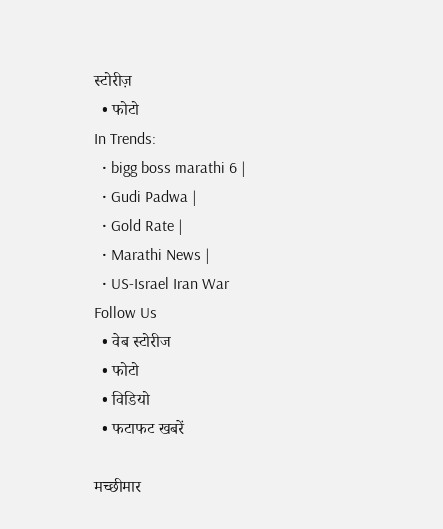स्टोरीज़
  • फोटो
In Trends:
  • bigg boss marathi 6 |
  • Gudi Padwa |
  • Gold Rate |
  • Marathi News |
  • US-Israel Iran War
Follow Us
  • वेब स्टोरीज
  • फोटो
  • विडियो
  • फटाफट खबरें

मच्छीमार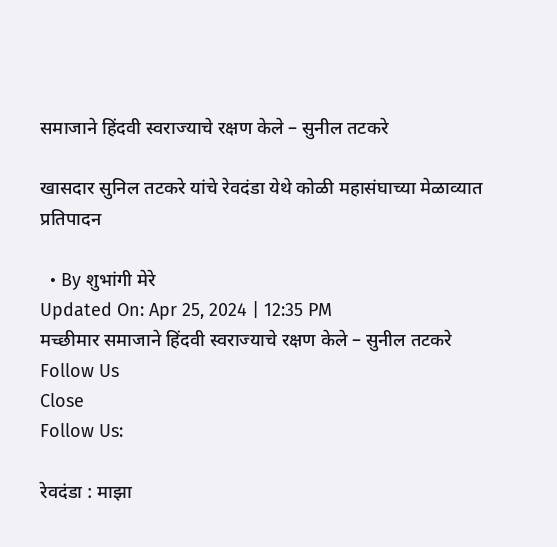समाजाने हिंदवी स्वराज्याचे रक्षण केले – सुनील तटकरे

खासदार सुनिल तटकरे यांचे रेवदंडा येथे कोळी महासंघाच्या मेळाव्यात प्रतिपादन

  • By शुभांगी मेरे
Updated On: Apr 25, 2024 | 12:35 PM
मच्छीमार समाजाने हिंदवी स्वराज्याचे रक्षण केले – सुनील तटकरे
Follow Us
Close
Follow Us:

रेवदंडा : माझा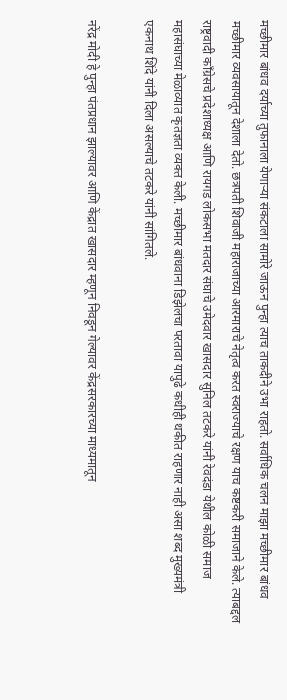मच्छीमार बांधव दर्याच्या तुफानाला येणार्‍या संकटाला सामोरे जाऊन पुन्हा त्याच ताकदीने उभा राहतो. सर्वाधिक चलन माझा मच्छीमार बांधव मच्छीमार व्यवसायातून देशाला देतो. छत्रपती शिवाजी महाराजाच्या आरमाराचे नेतृत्व करत स्वराज्याचे रक्षण याच कष्टकरी समाजाने केले. त्याबद्दल राष्ट्रवादी काँग्रेसचे प्रदेशाध्यक्ष आणि रायगड लोकसभा मतदार संघाचे उमेदवार खासदार सुनिल तटकरे यांनी रेवदंडा येथील कोळी समाज महासंघाच्या मेळाव्यात कृतज्ञता व्यक्‍त केली. मच्छीमार बांधवाना डिझेलचा परतावा यापुढे कधीही थकीत राहणार नाही असा शब्द मुख्यमंत्री एकनाथ शिंदे यांनी दिला असल्याचे तटकरे यांनी सांगितले.

नरेंद्र मोदी हे पुन्हा पंतप्रधान झाल्यावर आणि केंद्रात खासदार म्हणून निवडून गेल्यावर केंद्रसरकारच्या माध्यमातून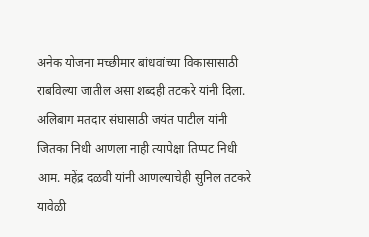अनेक योजना मच्छीमार बांधवांच्या विकासासाठी राबविल्या जातील असा शब्दही तटकरे यांनी दिला. अलिबाग मतदार संघासाठी जयंत पाटील यांनी जितका निधी आणला नाही त्यापेक्षा तिप्पट निधी आम. महेंद्र दळवी यांनी आणल्याचेही सुनिल तटकरे यावेळी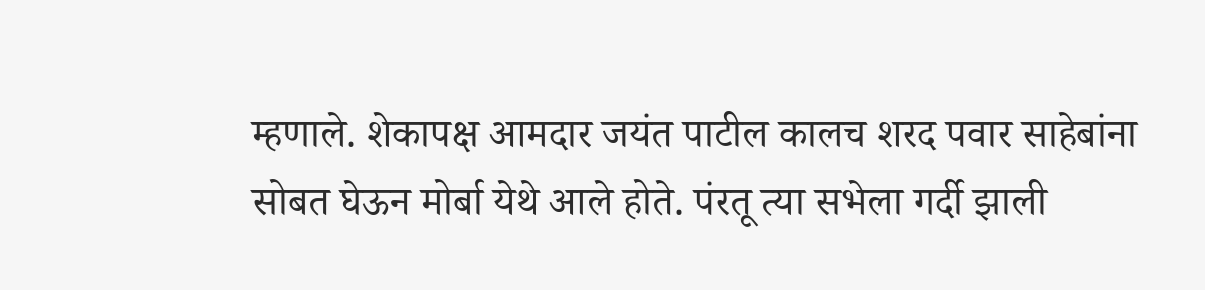म्हणाले. शेकापक्ष आमदार जयंत पाटील कालच शरद पवार साहेबांना सोबत घेऊन मोर्बा येथे आले होते. पंरतू त्या सभेला गर्दी झाली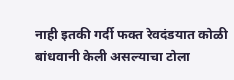नाही इतकी गर्दी फक्‍त रेवदंडयात कोळी बांधवानी केली असल्याचा टोला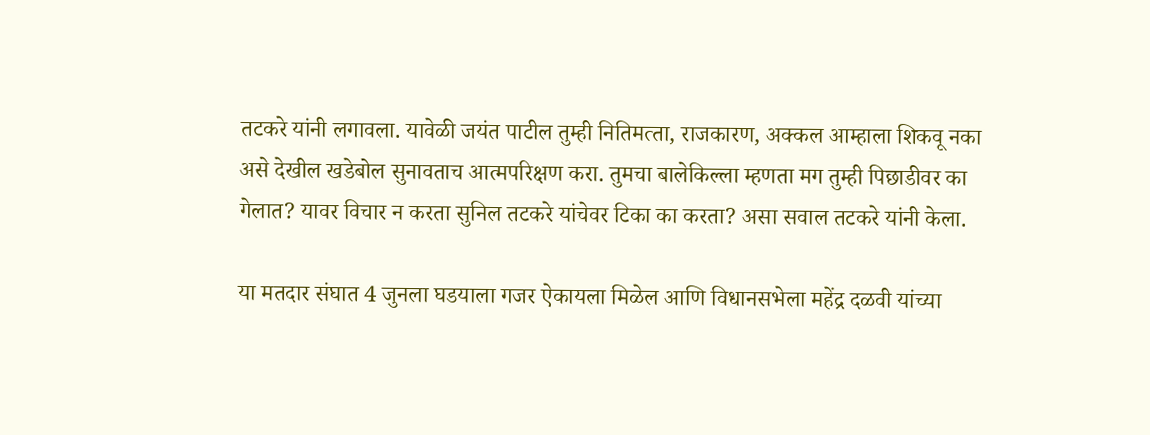तटकरे यांनी लगावला. यावेळी जयंत पाटील तुम्ही नितिमत्‍ता, राजकारण, अक्‍कल आम्हाला शिकवू नका असे देखील खडेबोल सुनावताच आत्मपरिक्षण करा. तुमचा बालेकिल्‍ला म्हणता मग तुम्ही पिछाडीवर का गेलात? यावर विचार न करता सुनिल तटकरे यांचेवर टिका का करता? असा सवाल तटकरे यांनी केला.

या मतदार संघात 4 जुनला घडयाला गजर ऐकायला मिळेल आणि विधानसभेला महेंद्र दळवी यांच्या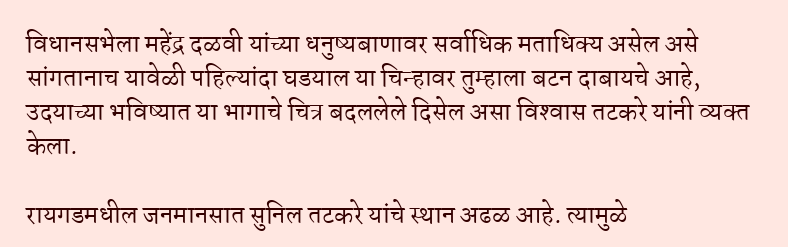विधानसभेला महेंद्र दळवी यांच्या धनुष्यबाणावर सर्वाधिक मताधिक्य असेल असे सांगतानाच यावेळी पहिल्यांदा घडयाल या चिन्हावर तुम्हाला बटन दाबायचे आहे, उदयाच्या भविष्यात या भागाचे चित्र बदललेले दिसेल असा विश्‍वास तटकरे यांनी व्यक्‍त केला.

रायगडमधील जनमानसात सुनिल तटकरे यांचे स्थान अढळ आहे. त्यामुळे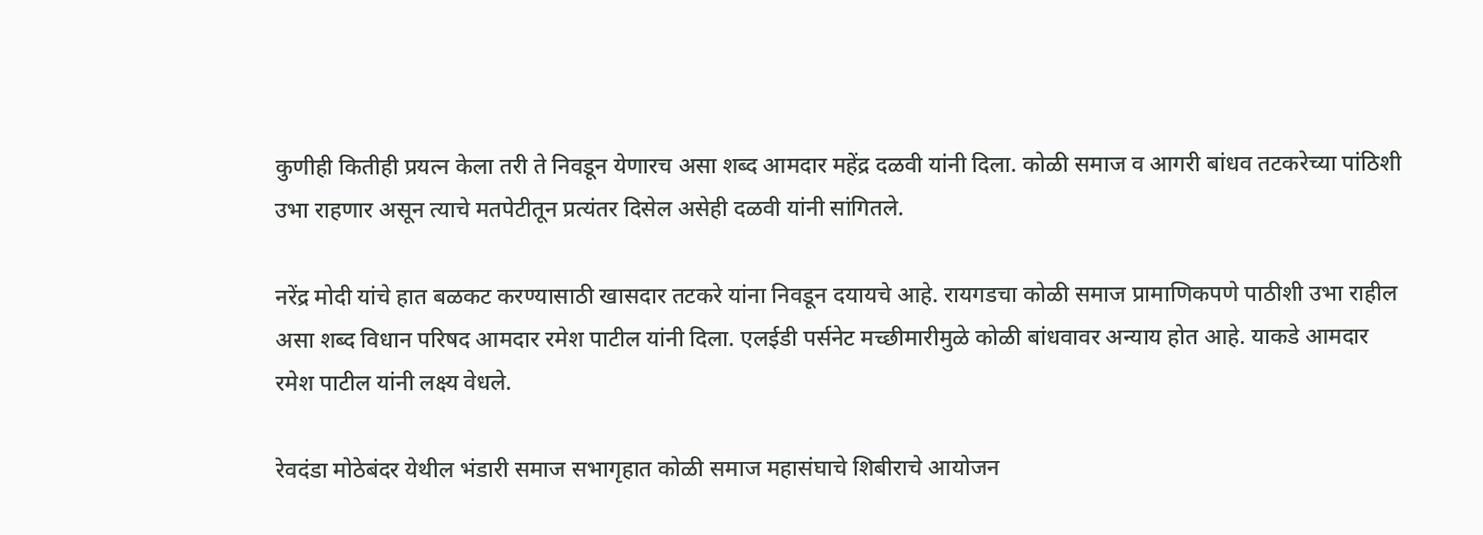कुणीही कितीही प्रयत्न केला तरी ते निवडून येणारच असा शब्द आमदार महेंद्र दळवी यांनी दिला. कोळी समाज व आगरी बांधव तटकरेच्या पांठिशी उभा राहणार असून त्याचे मतपेटीतून प्रत्यंतर दिसेल असेही दळवी यांनी सांगितले.

नरेंद्र मोदी यांचे हात बळकट करण्यासाठी खासदार तटकरे यांना निवडून दयायचे आहे. रायगडचा कोळी समाज प्रामाणिकपणे पाठीशी उभा राहील असा शब्द विधान परिषद आमदार रमेश पाटील यांनी दिला. एलईडी पर्सनेट मच्छीमारीमुळे कोळी बांधवावर अन्याय होत आहे. याकडे आमदार रमेश पाटील यांनी लक्ष्य वेधले.

रेवदंडा मोठेबंदर येथील भंडारी समाज सभागृहात कोळी समाज महासंघाचे शिबीराचे आयोजन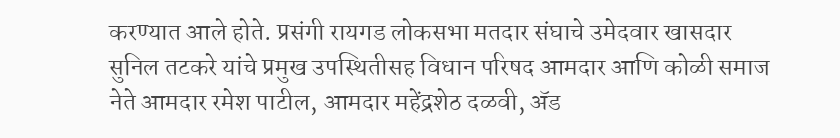करण्यात आले होते. प्रसंगी रायगड लोकसभा मतदार संघाचे उमेदवार खासदार सुनिल तटकरे यांचे प्रमुख उपस्थितीसह विधान परिषद आमदार आणि कोळी समाज नेते आमदार रमेश पाटील, आमदार महेंद्रशेठ दळवी, अ‍ॅड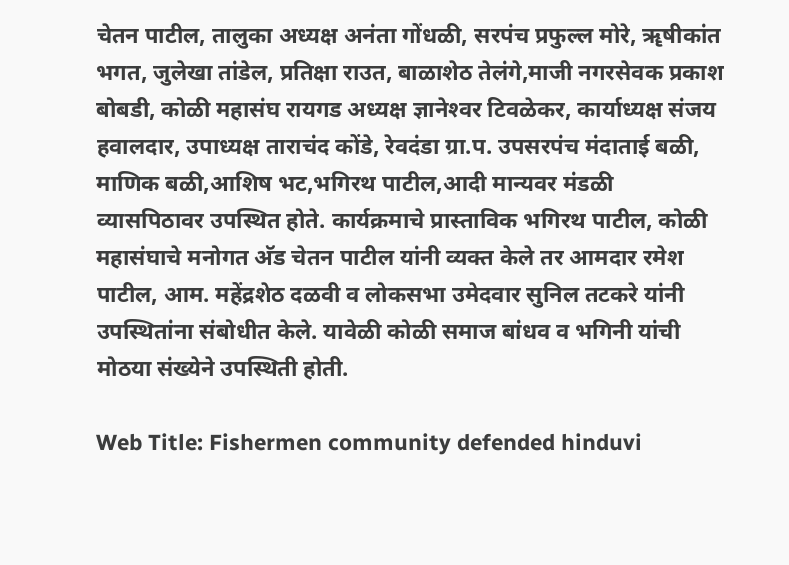चेतन पाटील, तालुका अध्यक्ष अनंता गोंधळी, सरपंच प्रफुल्‍ल मोरे, ॠषीकांत भगत, जुलेखा तांडेल, प्रतिक्षा राउत, बाळाशेठ तेलंगे,माजी नगरसेवक प्रकाश बोबडी, कोळी महासंघ रायगड अध्यक्ष ज्ञानेश्‍वर टिवळेकर, कार्याध्यक्ष संजय हवालदार, उपाध्यक्ष ताराचंद कोंडे, रेवदंडा ग्रा.प. उपसरपंच मंदाताई बळी, माणिक बळी,आशिष भट,भगिरथ पाटील,आदी मान्यवर मंडळी व्यासपिठावर उपस्थित होते. कार्यक्रमाचे प्रास्ताविक भगिरथ पाटील, कोळी महासंघाचे मनोगत अ‍ॅड चेतन पाटील यांनी व्यक्‍त केले तर आमदार रमेश पाटील, आम. महेंद्रशेठ दळवी व लोकसभा उमेदवार सुनिल तटकरे यांनी उपस्थितांना संबोधीत केले. यावेळी कोळी समाज बांधव व भगिनी यांची मोठया संख्येने उपस्थिती होती.

Web Title: Fishermen community defended hinduvi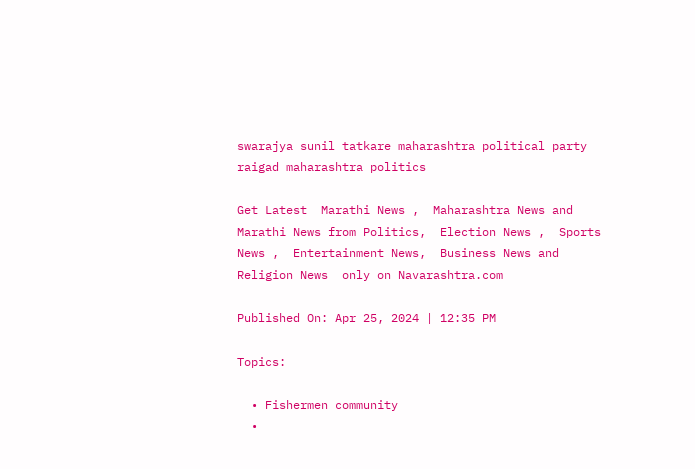swarajya sunil tatkare maharashtra political party raigad maharashtra politics

Get Latest  Marathi News ,  Maharashtra News and  Marathi News from Politics,  Election News ,  Sports News ,  Entertainment News,  Business News and   Religion News  only on Navarashtra.com

Published On: Apr 25, 2024 | 12:35 PM

Topics:

  • Fishermen community
  •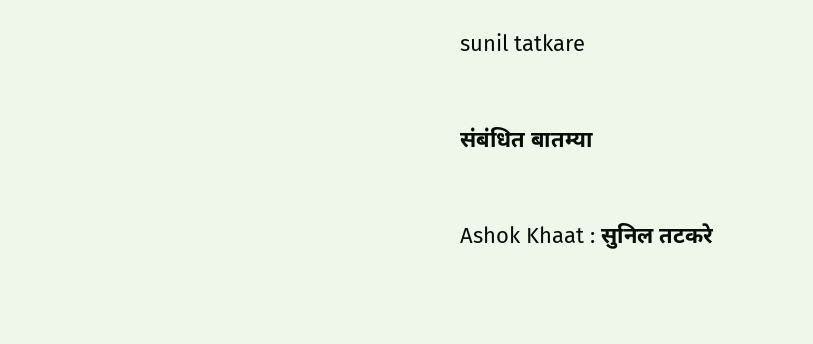sunil tatkare

संबंधित बातम्या

Ashok Khaat : सुनिल तटकरे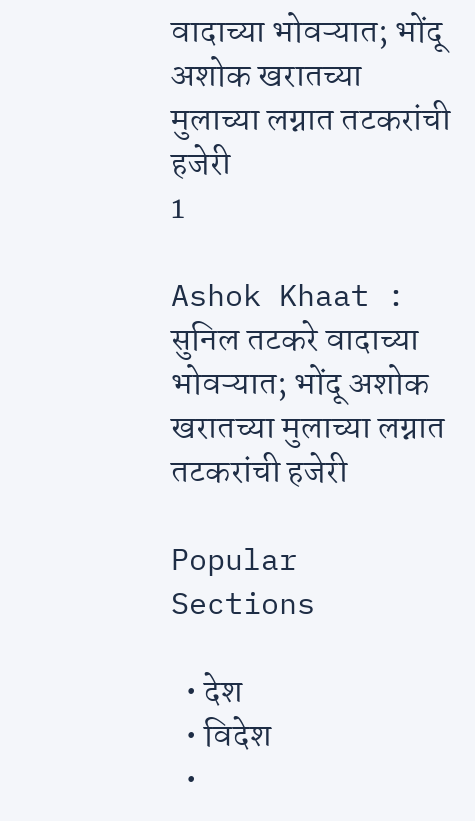वादाच्या भोवऱ्यात; भोंदू अशोक खरातच्या मुलाच्या लग्नात तटकरांची हजेरी
1

Ashok Khaat : सुनिल तटकरे वादाच्या भोवऱ्यात; भोंदू अशोक खरातच्या मुलाच्या लग्नात तटकरांची हजेरी

Popular Sections

  • देश
  • विदेश
  •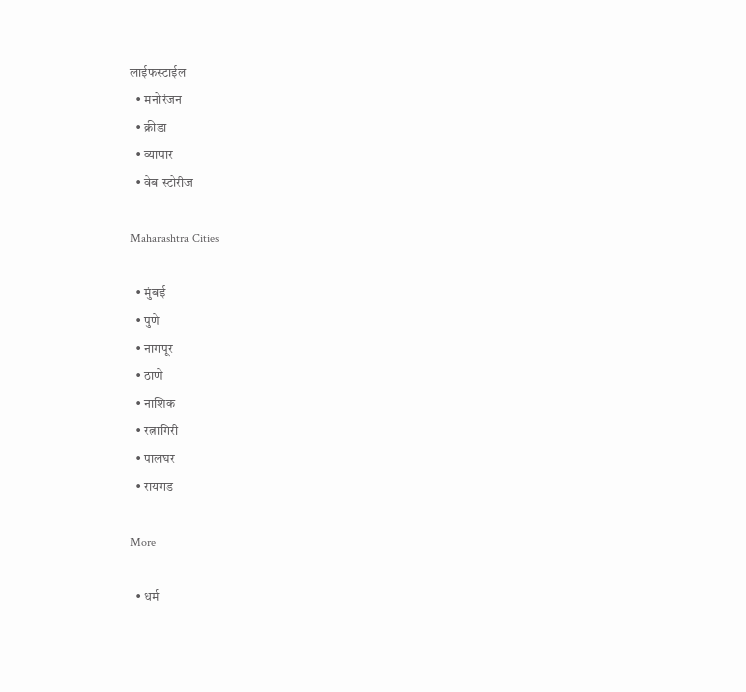लाईफस्टाईल
  • मनोरंजन
  • क्रीडा
  • व्यापार
  • वेब स्टोरीज

Maharashtra Cities

  • मुंबई
  • पुणे
  • नागपूर
  • ठाणे
  • नाशिक
  • रत्नागिरी
  • पालघर
  • रायगड

More

  • धर्म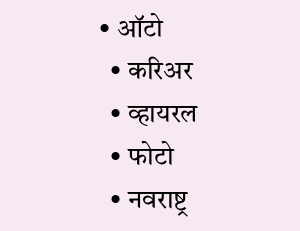• ऑटो
  • करिअर
  • व्हायरल
  • फोटो
  • नवराष्ट्र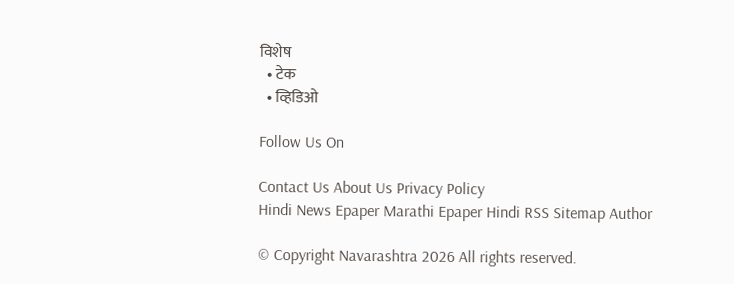विशेष
  • टेक
  • व्हिडिओ

Follow Us On

Contact Us About Us Privacy Policy
Hindi News Epaper Marathi Epaper Hindi RSS Sitemap Author

© Copyright Navarashtra 2026 All rights reserved.